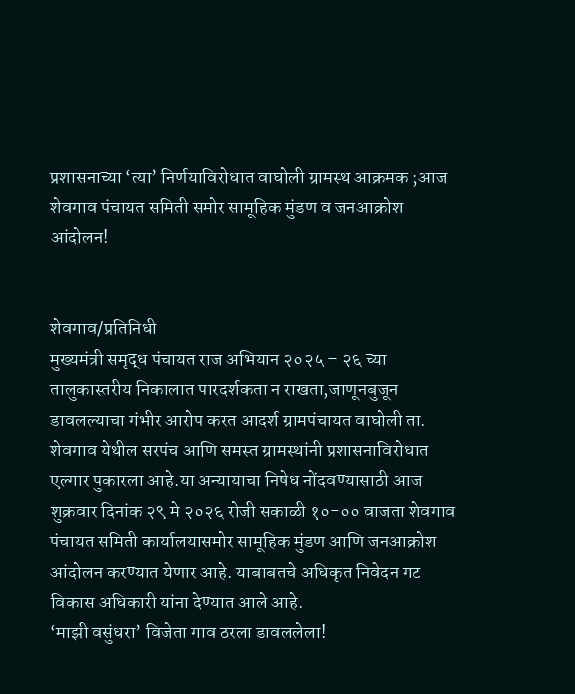प्रशासनाच्या ‘त्या’ निर्णयाविरोधात वाघोली ग्रामस्थ आक्रमक ;आज शेवगाव पंचायत समिती समोर सामूहिक मुंडण व जनआक्रोश आंदोलन!


शेवगाव/प्रतिनिधी
मुख्यमंत्री समृद्ध पंचायत राज अभियान २०२५ – २६ च्या तालुकास्तरीय निकालात पारदर्शकता न राखता,जाणूनबुजून डावलल्याचा गंभीर आरोप करत आदर्श ग्रामपंचायत वाघोली ता. शेवगाव येथील सरपंच आणि समस्त ग्रामस्थांनी प्रशासनाविरोधात एल्गार पुकारला आहे.या अन्यायाचा निषेध नोंदवण्यासाठी आज शुक्रवार दिनांक २९ मे २०२६ रोजी सकाळी १०-०० वाजता शेवगाव पंचायत समिती कार्यालयासमोर सामूहिक मुंडण आणि जनआक्रोश आंदोलन करण्यात येणार आहे. याबाबतचे अधिकृत निवेदन गट विकास अधिकारी यांना देण्यात आले आहे.
‘माझी वसुंधरा’ विजेता गाव ठरला डावललेला!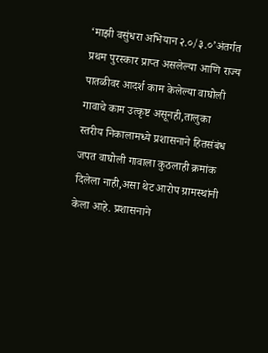‘माझी वसुंधरा अभियान २.०/३.०’अंतर्गत प्रथम पुरस्कार प्राप्त असलेल्या आणि राज्य पातळीवर आदर्श काम केलेल्या वाघोली गावाचे काम उत्कृष्ट असूनही,तालुका स्तरीय निकालामध्ये प्रशासनाने हितसंबंध जपत वाघोली गावाला कुठलाही क्रमांक दिलेला नाही,असा थेट आरोप ग्रामस्थांनी केला आहे. प्रशासनाने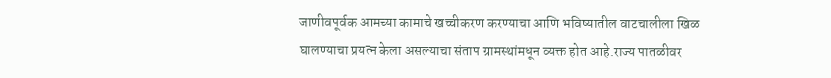जाणीवपूर्वक आमच्या कामाचे खच्चीकरण करण्याचा आणि भविष्यातील वाटचालीला खिळ घालण्याचा प्रयत्न केला असल्याचा संताप ग्रामस्थांमधून व्यक्त होत आहे.राज्य पातळीवर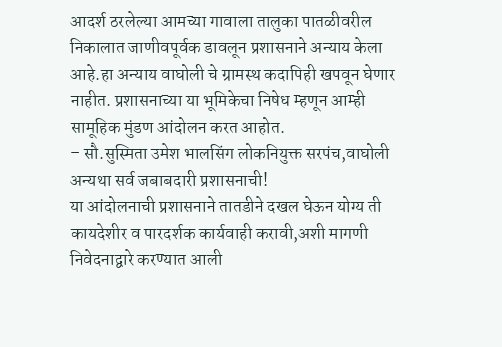आदर्श ठरलेल्या आमच्या गावाला तालुका पातळीवरील निकालात जाणीवपूर्वक डावलून प्रशासनाने अन्याय केला आहे.हा अन्याय वाघोली चे ग्रामस्थ कदापिही खपवून घेणार नाहीत. प्रशासनाच्या या भूमिकेचा निषेध म्हणून आम्ही सामूहिक मुंडण आंदोलन करत आहोत.
– सौ.सुस्मिता उमेश भालसिंग लोकनियुक्त सरपंच,वाघोली
अन्यथा सर्व जबाबदारी प्रशासनाची!
या आंदोलनाची प्रशासनाने तातडीने दखल घेऊन योग्य ती कायदेशीर व पारदर्शक कार्यवाही करावी,अशी मागणी निवेदनाद्वारे करण्यात आली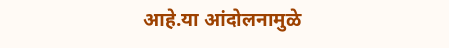आहे.या आंदोलनामुळे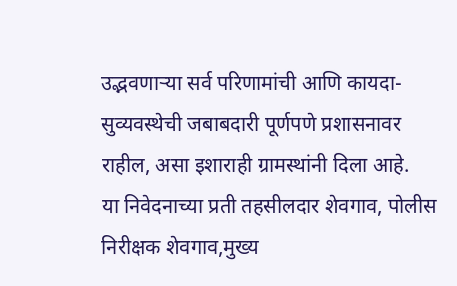उद्भवणाऱ्या सर्व परिणामांची आणि कायदा-सुव्यवस्थेची जबाबदारी पूर्णपणे प्रशासनावर राहील, असा इशाराही ग्रामस्थांनी दिला आहे.
या निवेदनाच्या प्रती तहसीलदार शेवगाव, पोलीस निरीक्षक शेवगाव,मुख्य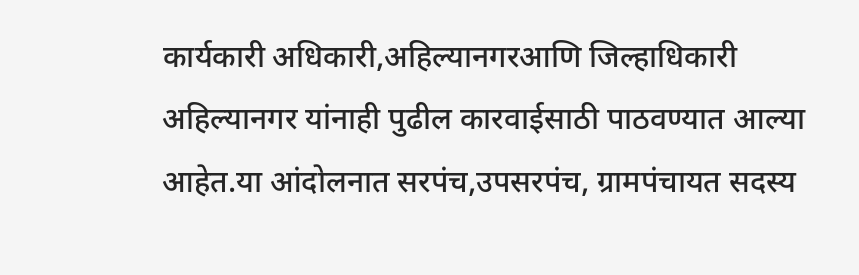कार्यकारी अधिकारी,अहिल्यानगरआणि जिल्हाधिकारी अहिल्यानगर यांनाही पुढील कारवाईसाठी पाठवण्यात आल्या आहेत.या आंदोलनात सरपंच,उपसरपंच, ग्रामपंचायत सदस्य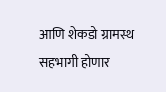आणि शेकडो ग्रामस्थ सहभागी होणार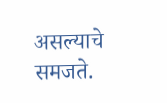असल्याचे समजते.